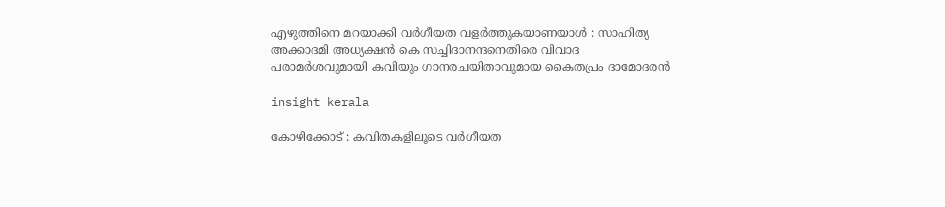എഴുത്തിനെ മറയാക്കി വർഗീയത വളർത്തുകയാണയാൾ : സാഹിത്യ അക്കാദമി അധ്യക്ഷൻ കെ സച്ചിദാനന്ദനെതിരെ വിവാദ പരാമർശവുമായി കവിയും ഗാനരചയിതാവുമായ കൈതപ്രം ദാമോദരൻ

insight kerala

കോഴിക്കോട് : കവിതകളിലൂടെ വർഗീയത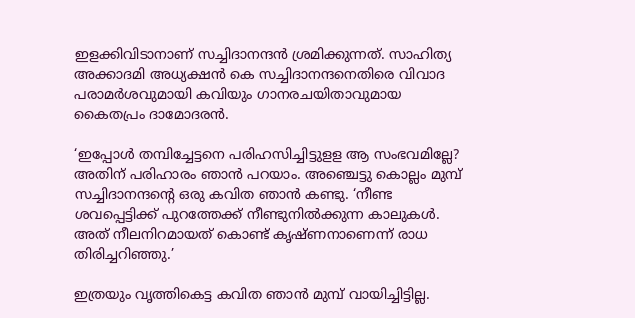ഇളക്കിവിടാനാണ് സച്ചിദാനന്ദൻ ശ്രമിക്കുന്നത്. സാഹിത്യ അക്കാദമി അധ്യക്ഷൻ കെ സച്ചിദാനന്ദനെതിരെ വിവാദ പരാമർശവുമായി കവിയും ഗാനരചയിതാവുമായ കൈതപ്രം ദാമോദരൻ.

‘ഇപ്പോൾ തമ്പിച്ചേട്ടനെ പരിഹസിച്ചിട്ടുളള ആ സംഭവമില്ലേ? അതിന് പരിഹാരം ഞാൻ പറയാം. അഞ്ചെട്ടു കൊല്ലം മുമ്പ് സച്ചിദാനന്ദന്റെ ഒരു കവിത ഞാൻ കണ്ടു. ‘നീണ്ട ശവപ്പെട്ടിക്ക് പുറത്തേക്ക് നീണ്ടുനിൽക്കുന്ന കാലുകൾ. അത് നീലനിറമായത് കൊണ്ട് കൃഷ്ണനാണെന്ന് രാധ തിരിച്ചറിഞ്ഞു.’

ഇത്രയും വൃത്തികെട്ട കവിത ഞാൻ മുമ്പ് വായിച്ചിട്ടില്ല.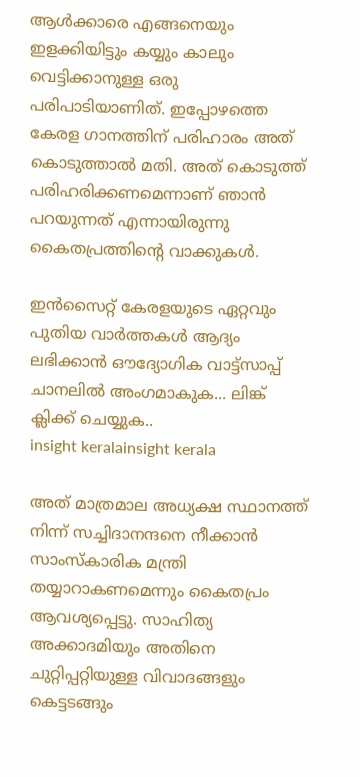ആൾക്കാരെ എങ്ങനെയും ഇളക്കിയിട്ടും കയ്യും കാലും വെട്ടിക്കാനുള്ള ഒരു പരിപാടിയാണിത്. ഇപ്പോഴത്തെ കേരള ഗാനത്തിന് പരിഹാരം അത് കൊടുത്താൽ മതി. അത് കൊടുത്ത് പരിഹരിക്കണമെന്നാണ് ഞാൻ പറയുന്നത് എന്നായിരുന്നു കൈതപ്രത്തിന്റെ വാക്കുകൾ.

ഇൻസൈറ്റ് കേരളയുടെ ഏറ്റവും പുതിയ വാർത്തകൾ ആദ്യം ലഭിക്കാൻ ഔദ്യോഗിക വാട്ട്‌സാപ്പ് ചാനലിൽ അംഗമാകുക... ലിങ്ക് ക്ലിക്ക് ചെയ്യുക..
insight keralainsight kerala

അത് മാത്രമാല അധ്യക്ഷ സ്ഥാനത്ത് നിന്ന് സച്ചിദാനന്ദനെ നീക്കാൻ സാംസ്കാരിക മന്ത്രി തയ്യാറാകണമെന്നും കൈതപ്രം ആവശ്യപ്പെട്ടു. സാഹിത്യ അക്കാദമിയും അതിനെ ചുറ്റിപ്പറ്റിയുള്ള വിവാദങ്ങളും കെട്ടടങ്ങും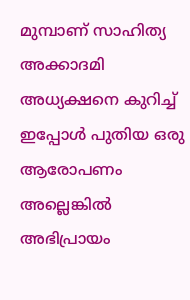മുമ്പാണ് സാഹിത്യ അക്കാദമി അധ്യക്ഷനെ കുറിച്ച് ഇപ്പോൾ പുതിയ ഒരു ആരോപണം അല്ലെങ്കിൽ അഭിപ്രായം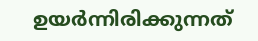ഉയർന്നിരിക്കുന്നത്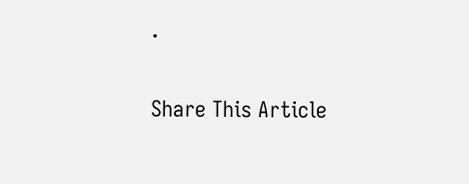.

Share This Article